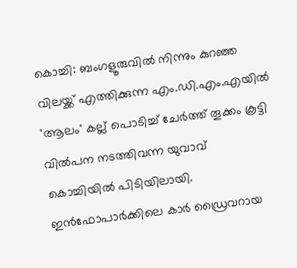കൊച്ചി: ബംഗളൂരുവില്‍ നിന്നും കുറഞ്ഞ വിലയ്ക്ക് എത്തിക്കുന്ന എം.ഡി.എം.എയില്‍ 'ആലം' കല്ല് പൊടിച്ച് ചേര്‍ത്ത് തൂക്കം കൂട്ടി വില്‍പന നടത്തിവന്ന യുവാവ് കൊച്ചിയില്‍ പിടിയിലായി. ഇന്‍ഫോപാര്‍ക്കിലെ കാര്‍ ഡ്രൈവറായ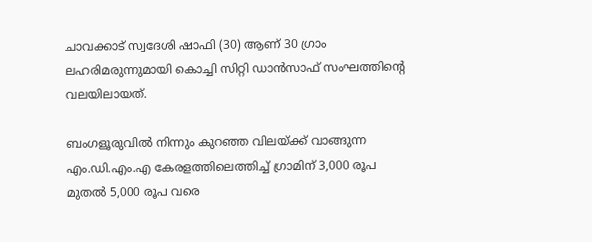ചാവക്കാട് സ്വദേശി ഷാഫി (30) ആണ് 30 ഗ്രാം ലഹരിമരുന്നുമായി കൊച്ചി സിറ്റി ഡാന്‍സാഫ് സംഘത്തിന്റെ വലയിലായത്.

ബംഗളൂരുവില്‍ നിന്നും കുറഞ്ഞ വിലയ്ക്ക് വാങ്ങുന്ന എം.ഡി.എം.എ കേരളത്തിലെത്തിച്ച് ഗ്രാമിന് 3,000 രൂപ മുതല്‍ 5,000 രൂപ വരെ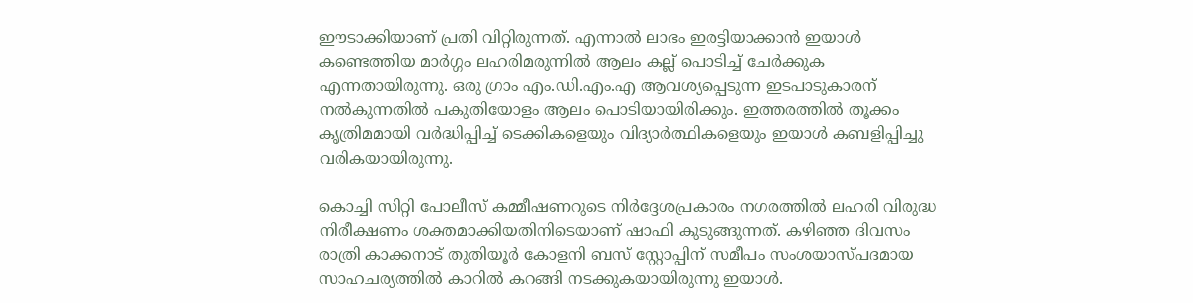ഈടാക്കിയാണ് പ്രതി വിറ്റിരുന്നത്. എന്നാല്‍ ലാഭം ഇരട്ടിയാക്കാന്‍ ഇയാള്‍ കണ്ടെത്തിയ മാര്‍ഗ്ഗം ലഹരിമരുന്നില്‍ ആലം കല്ല് പൊടിച്ച് ചേര്‍ക്കുക എന്നതായിരുന്നു. ഒരു ഗ്രാം എം.ഡി.എം.എ ആവശ്യപ്പെടുന്ന ഇടപാടുകാരന് നല്‍കുന്നതില്‍ പകുതിയോളം ആലം പൊടിയായിരിക്കും. ഇത്തരത്തില്‍ തൂക്കം കൃത്രിമമായി വര്‍ദ്ധിപ്പിച്ച് ടെക്കികളെയും വിദ്യാര്‍ത്ഥികളെയും ഇയാള്‍ കബളിപ്പിച്ചു വരികയായിരുന്നു.

കൊച്ചി സിറ്റി പോലീസ് കമ്മീഷണറുടെ നിര്‍ദ്ദേശപ്രകാരം നഗരത്തില്‍ ലഹരി വിരുദ്ധ നിരീക്ഷണം ശക്തമാക്കിയതിനിടെയാണ് ഷാഫി കുടുങ്ങുന്നത്. കഴിഞ്ഞ ദിവസം രാത്രി കാക്കനാട് തുതിയൂര്‍ കോളനി ബസ് സ്റ്റോപ്പിന് സമീപം സംശയാസ്പദമായ സാഹചര്യത്തില്‍ കാറില്‍ കറങ്ങി നടക്കുകയായിരുന്നു ഇയാള്‍.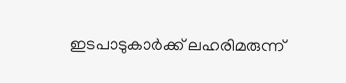ഇടപാടുകാര്‍ക്ക് ലഹരിമരുന്ന്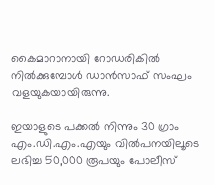കൈമാറാനായി റോഡരികില്‍ നില്‍ക്കുമ്പോള്‍ ഡാന്‍സാഫ് സംഘം വളയുകയായിരുന്നു.

ഇയാളുടെ പക്കല്‍ നിന്നും 30 ഗ്രാം എം.ഡി.എം.എയും വില്‍പനയിലൂടെ ലഭിച്ച 50,000 രൂപയും പോലീസ്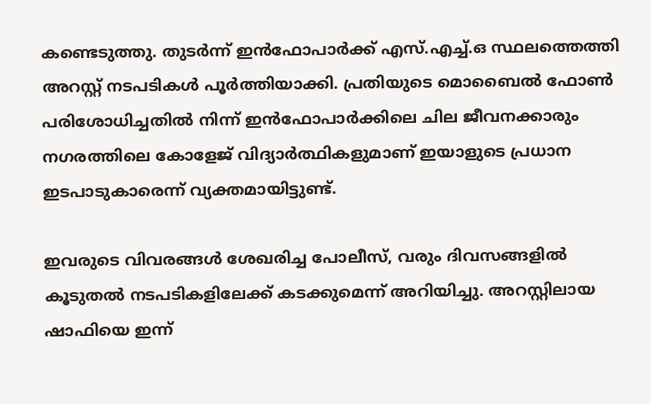കണ്ടെടുത്തു. തുടര്‍ന്ന് ഇന്‍ഫോപാര്‍ക്ക് എസ്.എച്ച്.ഒ സ്ഥലത്തെത്തി അറസ്റ്റ് നടപടികള്‍ പൂര്‍ത്തിയാക്കി. പ്രതിയുടെ മൊബൈല്‍ ഫോണ്‍ പരിശോധിച്ചതില്‍ നിന്ന് ഇന്‍ഫോപാര്‍ക്കിലെ ചില ജീവനക്കാരും നഗരത്തിലെ കോളേജ് വിദ്യാര്‍ത്ഥികളുമാണ് ഇയാളുടെ പ്രധാന ഇടപാടുകാരെന്ന് വ്യക്തമായിട്ടുണ്ട്.

ഇവരുടെ വിവരങ്ങള്‍ ശേഖരിച്ച പോലീസ്, വരും ദിവസങ്ങളില്‍ കൂടുതല്‍ നടപടികളിലേക്ക് കടക്കുമെന്ന് അറിയിച്ചു. അറസ്റ്റിലായ ഷാഫിയെ ഇന്ന്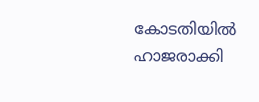കോടതിയില്‍ ഹാജരാക്കി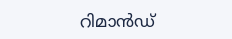റിമാന്‍ഡ്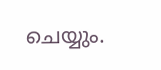ചെയ്യും.